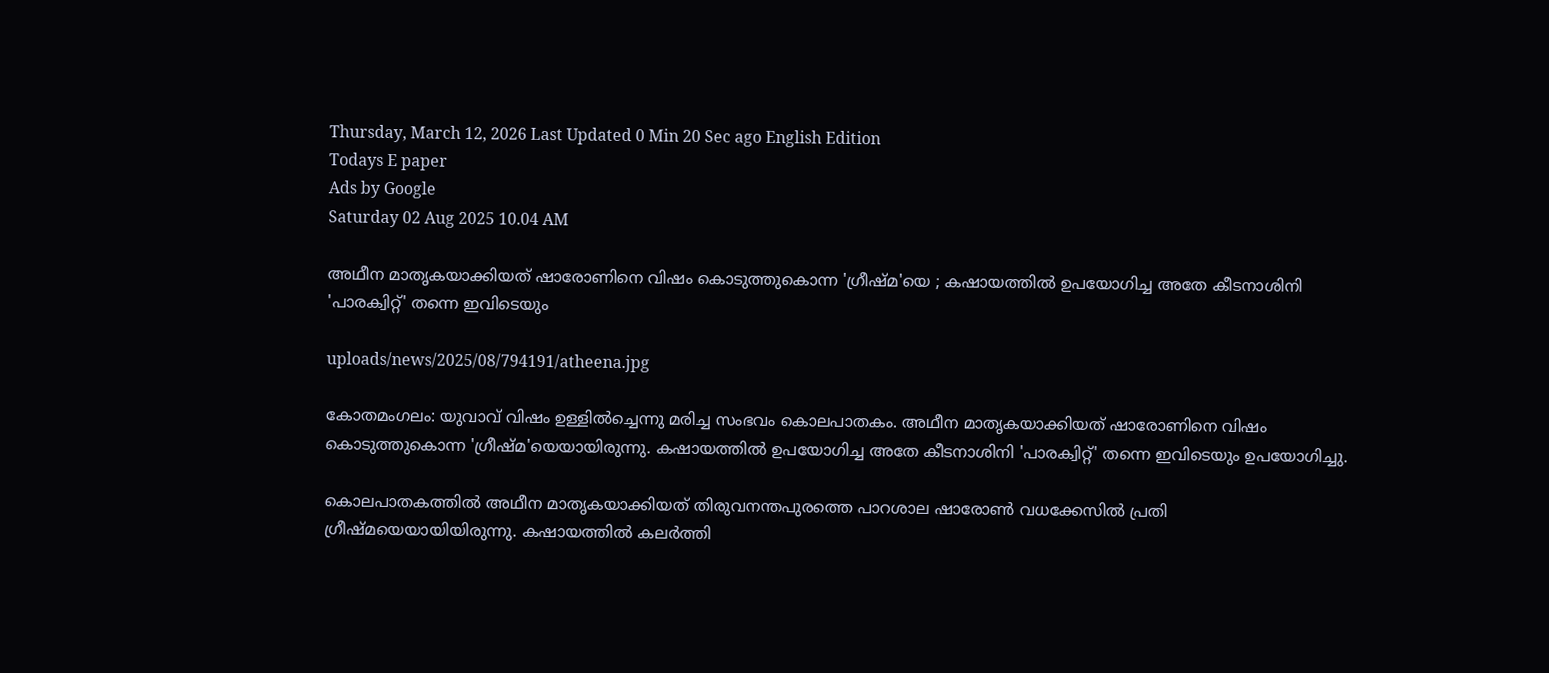Thursday, March 12, 2026 Last Updated 0 Min 20 Sec ago English Edition
Todays E paper
Ads by Google
Saturday 02 Aug 2025 10.04 AM

അഥീന മാതൃകയാക്കിയത് ഷാരോണിനെ വിഷം കൊടുത്തുകൊന്ന 'ഗ്രീഷ്മ'യെ ; കഷായത്തില്‍ ഉപയോഗിച്ച അതേ കീടനാശിനി 'പാരക്വിറ്റ്' തന്നെ ഇവിടെയും

uploads/news/2025/08/794191/atheena.jpg

കോതമംഗലം: യുവാവ് വിഷം ഉള്ളില്‍ച്ചെന്നു മരിച്ച സംഭവം കൊലപാതകം. അഥീന മാതൃകയാക്കിയത് ഷാരോണിനെ വിഷം കൊടുത്തുകൊന്ന 'ഗ്രീഷ്മ'യെയായിരുന്നു. കഷായത്തില്‍ ഉപയോഗിച്ച അതേ കീടനാശിനി 'പാരക്വിറ്റ്' തന്നെ ഇവിടെയും ഉപയോഗിച്ചു.

കൊലപാതകത്തില്‍ അഥീന മാതൃകയാക്കിയത് തിരുവനന്തപുരത്തെ പാറശാല ഷാരോണ്‍ വധക്കേസില്‍ പ്രതി ഗ്രീഷ്മയെയായിയിരുന്നു. കഷായത്തില്‍ കലര്‍ത്തി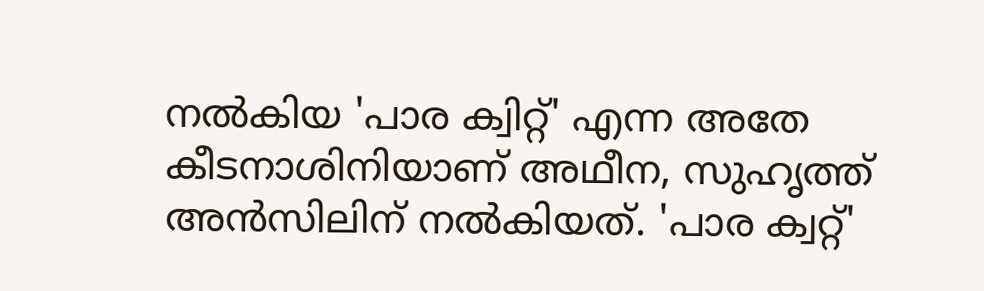നല്‍കിയ 'പാര ക്വിറ്റ്' എന്ന അതേ കീടനാശിനിയാണ് അഥീന, സുഹൃത്ത് അന്‍സിലിന് നല്‍കിയത്. 'പാര ക്വറ്റ്'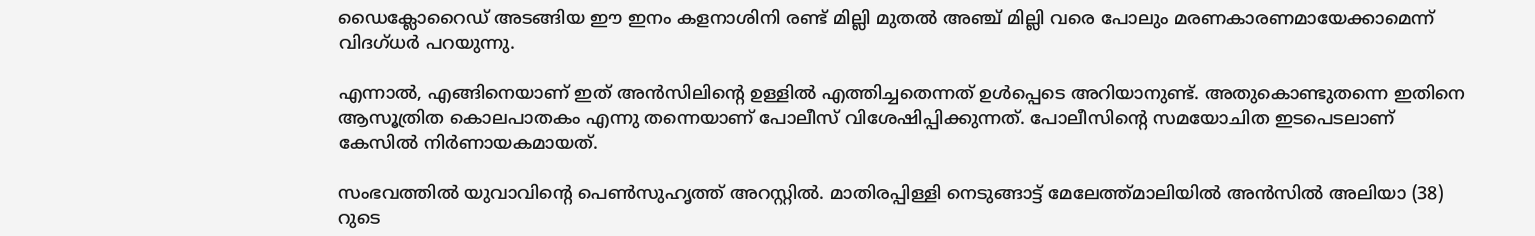ഡൈക്ലോറൈഡ് അടങ്ങിയ ഈ ഇനം കളനാശിനി രണ്ട് മില്ലി മുതല്‍ അഞ്ച് മില്ലി വരെ പോലും മരണകാരണമായേക്കാമെന്ന് വിദഗ്ധര്‍ പറയുന്നു.

എന്നാല്‍, എങ്ങിനെയാണ് ഇത് അന്‍സിലിന്റെ ഉള്ളില്‍ എത്തിച്ചതെന്നത് ഉള്‍പ്പെടെ അറിയാനുണ്ട്. അതുകൊണ്ടുതന്നെ ഇതിനെ ആസൂത്രിത കൊലപാതകം എന്നു തന്നെയാണ് പോലീസ് വിശേഷിപ്പിക്കുന്നത്. പോലീസിന്റെ സമയോചിത ഇടപെടലാണ് കേസില്‍ നിര്‍ണായകമായത്.

സംഭവത്തില്‍ യുവാവിന്റെ പെണ്‍സുഹൃത്ത് അറസ്റ്റില്‍. മാതിരപ്പിള്ളി നെടുങ്ങാട്ട് മേലേത്ത്മാലിയില്‍ അന്‍സില്‍ അലിയാ (38) റുടെ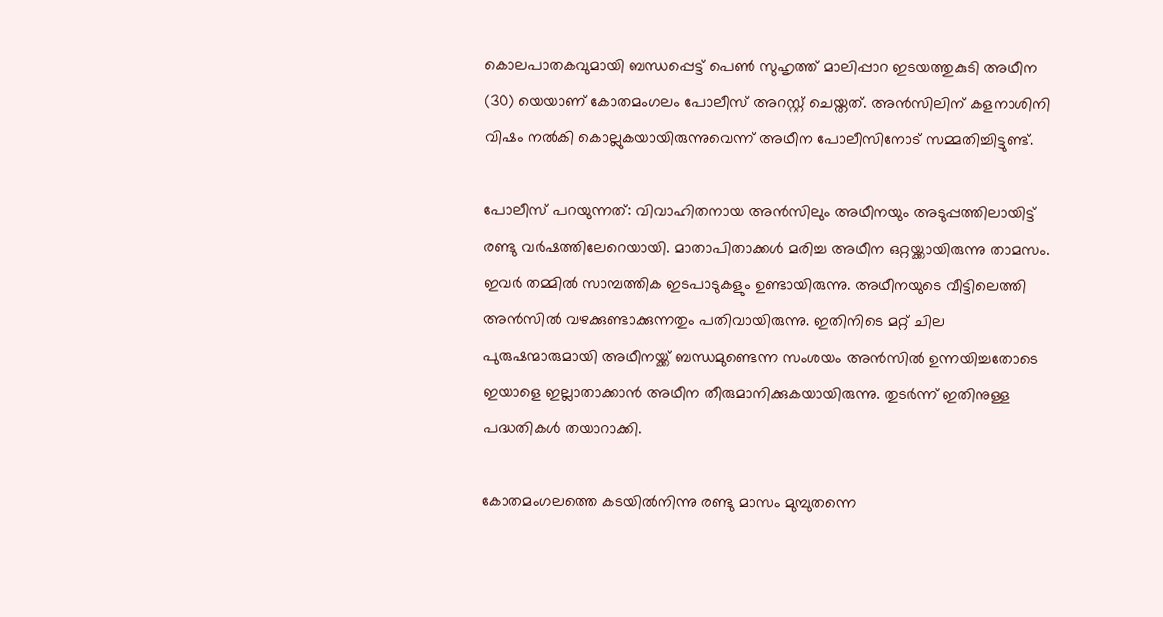കൊലപാതകവുമായി ബന്ധപ്പെട്ട് പെണ്‍ സുഹൃത്ത് മാലിപ്പാറ ഇടയത്തുകുടി അഥീന (30) യെയാണ് കോതമംഗലം പോലീസ് അറസ്റ്റ് ചെയ്തത്. അന്‍സിലിന് കളനാശിനി വിഷം നല്‍കി കൊല്ലുകയായിരുന്നുവെന്ന് അഥീന പോലീസിനോട് സമ്മതിച്ചിട്ടുണ്ട്.

പോലീസ് പറയുന്നത്: വിവാഹിതനായ അന്‍സിലും അഥീനയും അടുപ്പത്തിലായിട്ട് രണ്ടു വര്‍ഷത്തിലേറെയായി. മാതാപിതാക്കള്‍ മരിച്ച അഥീന ഒറ്റയ്ക്കായിരുന്നു താമസം. ഇവര്‍ തമ്മില്‍ സാമ്പത്തിക ഇടപാടുകളും ഉണ്ടായിരുന്നു. അഥീനയുടെ വീട്ടിലെത്തി അന്‍സില്‍ വഴക്കുണ്ടാക്കുന്നതും പതിവായിരുന്നു. ഇതിനിടെ മറ്റ് ചില പുരുഷന്മാരുമായി അഥീനയ്ക്ക് ബന്ധമുണ്ടെന്ന സംശയം അന്‍സില്‍ ഉന്നയിച്ചതോടെ ഇയാളെ ഇല്ലാതാക്കാന്‍ അഥീന തീരുമാനിക്കുകയായിരുന്നു. തുടര്‍ന്ന് ഇതിനുള്ള പദ്ധതികള്‍ തയാറാക്കി.

കോതമംഗലത്തെ കടയില്‍നിന്നു രണ്ടു മാസം മുമ്പുതന്നെ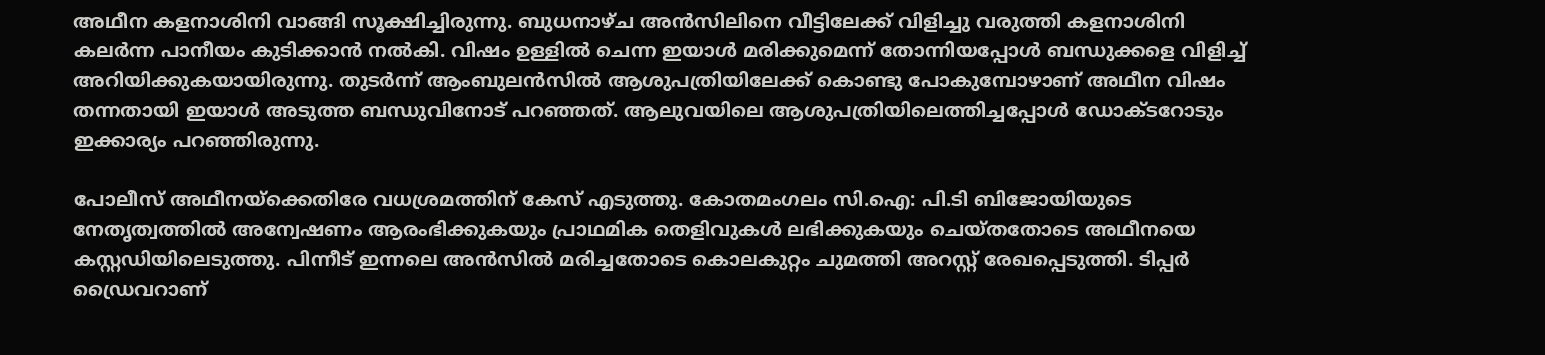അഥീന കളനാശിനി വാങ്ങി സൂക്ഷിച്ചിരുന്നു. ബുധനാഴ്ച അന്‍സിലിനെ വീട്ടിലേക്ക് വിളിച്ചു വരുത്തി കളനാശിനി കലര്‍ന്ന പാനീയം കുടിക്കാന്‍ നല്‍കി. വിഷം ഉള്ളില്‍ ചെന്ന ഇയാള്‍ മരിക്കുമെന്ന് തോന്നിയപ്പോള്‍ ബന്ധുക്കളെ വിളിച്ച് അറിയിക്കുകയായിരുന്നു. തുടര്‍ന്ന് ആംബുലന്‍സില്‍ ആശുപത്രിയിലേക്ക് കൊണ്ടു പോകുമ്പോഴാണ് അഥീന വിഷം തന്നതായി ഇയാള്‍ അടുത്ത ബന്ധുവിനോട് പറഞ്ഞത്. ആലുവയിലെ ആശുപത്രിയിലെത്തിച്ചപ്പോള്‍ ഡോക്ടറോടും ഇക്കാര്യം പറഞ്ഞിരുന്നു.

പോലീസ് അഥീനയ്‌ക്കെതിരേ വധശ്രമത്തിന് കേസ് എടുത്തു. കോതമംഗലം സി.ഐ: പി.ടി ബിജോയിയുടെ നേതൃത്വത്തില്‍ അന്വേഷണം ആരംഭിക്കുകയും പ്രാഥമിക തെളിവുകള്‍ ലഭിക്കുകയും ചെയ്തതോടെ അഥീനയെ കസ്റ്റഡിയിലെടുത്തു. പിന്നീട് ഇന്നലെ അന്‍സില്‍ മരിച്ചതോടെ കൊലകുറ്റം ചുമത്തി അറസ്റ്റ് രേഖപ്പെടുത്തി. ടിപ്പര്‍ ഡ്രൈവറാണ്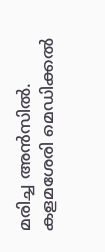മരിച്ച അന്‍സില്‍. കളമശേരി മെഡിക്കല്‍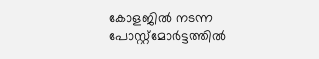കോളജില്‍ നടന്ന പോസ്റ്റ്‌മോര്‍ട്ടത്തില്‍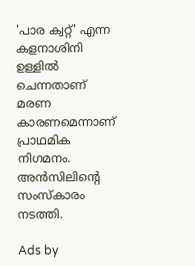'പാര ക്വറ്റ്' എന്ന കളനാശിനി ഉള്ളില്‍ ചെന്നതാണ് മരണ കാരണമെന്നാണ് പ്രാഥമിക നിഗമനം. അന്‍സിലിന്റെ സംസ്‌കാരം നടത്തി.

Ads by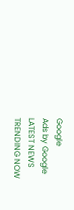Google
Ads by Google
LATEST NEWS
TRENDING NOW